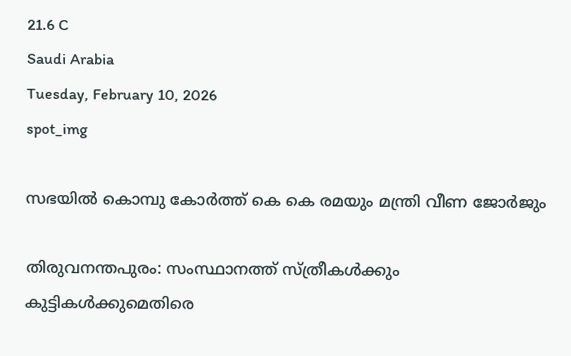21.6 C
Saudi Arabia
Tuesday, February 10, 2026
spot_img

സഭയിൽ കൊമ്പു കോർത്ത് കെ കെ രമയും മന്ത്രി വീണ ജോർജും

തിരുവനന്തപുരം: സംസ്ഥാനത്ത് സ്ത്രീകള്‍ക്കും കുട്ടികള്‍ക്കുമെതിരെ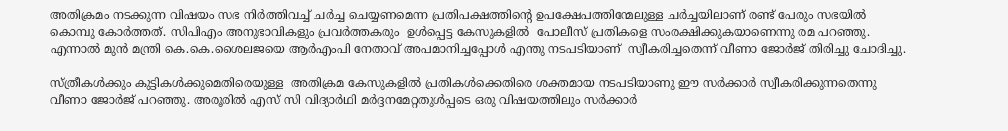അതിക്രമം നടക്കുന്ന വിഷയം സഭ നിര്‍ത്തിവച്ച് ചര്‍ച്ച ചെയ്യണമെന്ന പ്രതിപക്ഷത്തിന്റെ ഉപക്ഷേപത്തിന്മേലുള്ള ചർച്ചയിലാണ് രണ്ട് പേരും സഭയിൽ കൊമ്പു കോർത്തത്. സിപിഎം അനുഭാവികളും പ്രവര്‍ത്തകരും  ഉള്‍പ്പെട്ട കേസുകളില്‍  പോലീസ് പ്രതികളെ സംരക്ഷിക്കുകയാണെന്നു രമ പറഞ്ഞു. എന്നാല്‍ മുൻ മന്ത്രി കെ.കെ.ശൈലജയെ ആര്‍എംപി നേതാവ് അപമാനിച്ചപ്പോള്‍ എന്തു നടപടിയാണ്  സ്വീകരിച്ചതെന്ന് വീണാ ജോര്‍ജ് തിരിച്ചു ചോദിച്ചു.

സ്ത്രീകള്‍ക്കും കുട്ടികള്‍ക്കുമെതിരെയുള്ള  അതിക്രമ കേസുകളില്‍ പ്രതികള്‍ക്കെതിരെ ശക്തമായ നടപടിയാണു ഈ സര്‍ക്കാര്‍ സ്വീകരിക്കുന്നതെന്നു വീണാ ജോര്‍ജ് പറഞ്ഞു. അരൂരിൽ എസ് സി വിദ്യാർഥി മർദ്ദനമേറ്റതുൾപ്പടെ ഒരു വിഷയത്തിലും സർക്കാർ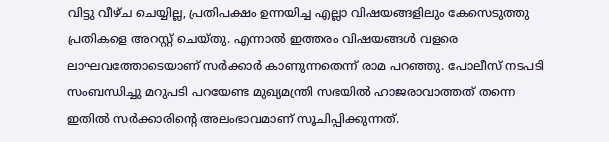വിട്ടു വീഴ്ച ചെയ്യില്ല, പ്രതിപക്ഷം ഉന്നയിച്ച എല്ലാ വിഷയങ്ങളിലും കേസെടുത്തു പ്രതികളെ അറസ്റ്റ് ചെയ്തു. എന്നാൽ ഇത്തരം വിഷയങ്ങൾ വളരെ ലാഘവത്തോടെയാണ് സർക്കാർ കാണുന്നതെന്ന് രാമ പറഞ്ഞു. പോലീസ് നടപടി സംബന്ധിച്ചു മറുപടി പറയേണ്ട മുഖ്യമന്ത്രി സഭയിൽ ഹാജരാവാത്തത് തന്നെ ഇതിൽ സർക്കാരിന്റെ അലംഭാവമാണ് സൂചിപ്പിക്കുന്നത്.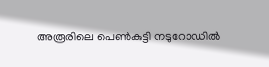അരൂരിലെ പെൺകുട്ടി നടുറോഡിൽ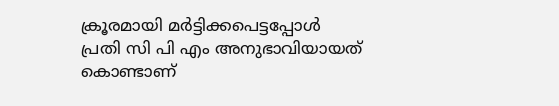ക്രൂരമായി മർട്ടിക്കപെട്ടപ്പോൾ പ്രതി സി പി എം അനുഭാവിയായത് കൊണ്ടാണ്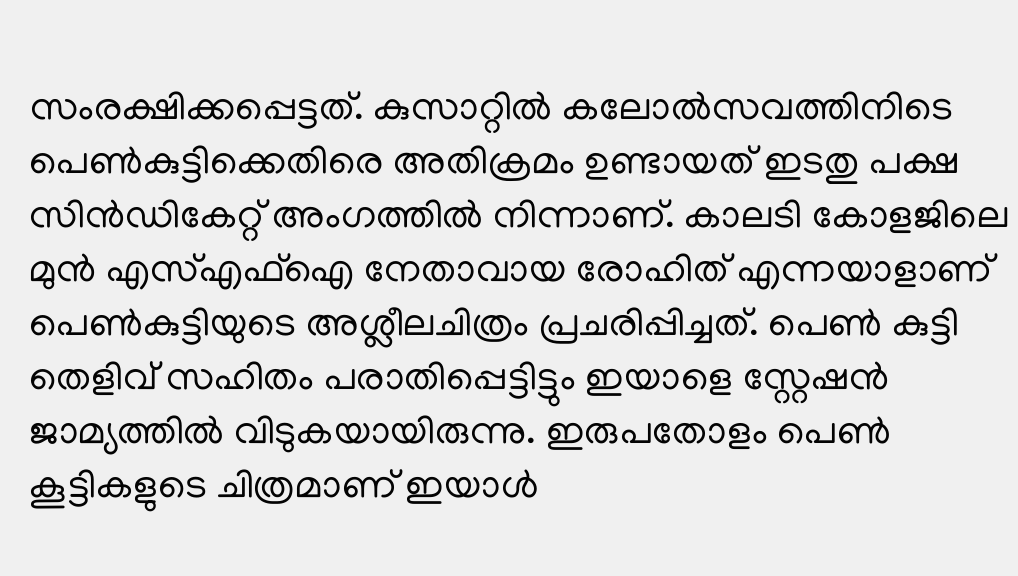സംരക്ഷിക്കപ്പെട്ടത്. കുസാറ്റിൽ കലോൽസവത്തിനിടെ പെൺകുട്ടിക്കെതിരെ അതിക്രമം ഉണ്ടായത് ഇടതു പക്ഷ സിൻഡികേറ്റ് അംഗത്തിൽ നിന്നാണ്. കാലടി കോളജിലെ മുന്‍ എസ്എഫ്‌ഐ നേതാവായ രോഹിത് എന്നയാളാണ് പെണ്‍കുട്ടിയുടെ അശ്ലീലചിത്രം പ്രചരിപ്പിച്ചത്. പെൺ കുട്ടി തെളിവ് സഹിതം പരാതിപ്പെട്ടിട്ടും ഇയാളെ സ്റ്റേഷൻ ജാമ്യത്തിൽ വിടുകയായിരുന്നു. ഇരുപതോളം പെൺ കൂട്ടികളുടെ ചിത്രമാണ് ഇയാൾ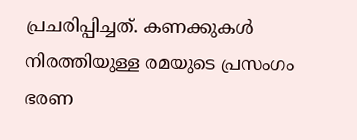പ്രചരിപ്പിച്ചത്. കണക്കുകൾ നിരത്തിയുള്ള രമയുടെ പ്രസംഗം ഭരണ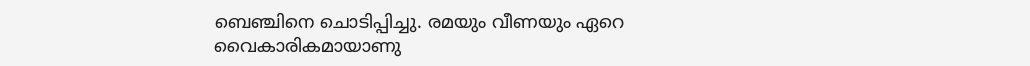ബെഞ്ചിനെ ചൊടിപ്പിച്ചു. രമയും വീണയും ഏറെ വൈകാരികമായാണു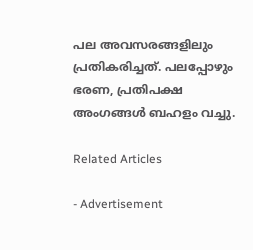പല അവസരങ്ങളിലും പ്രതികരിച്ചത്. പലപ്പോഴും ഭരണ, പ്രതിപക്ഷ അംഗങ്ങള്‍ ബഹളം വച്ചു.

Related Articles

- Advertisement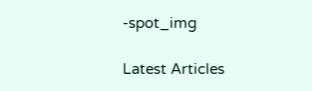-spot_img

Latest Articles